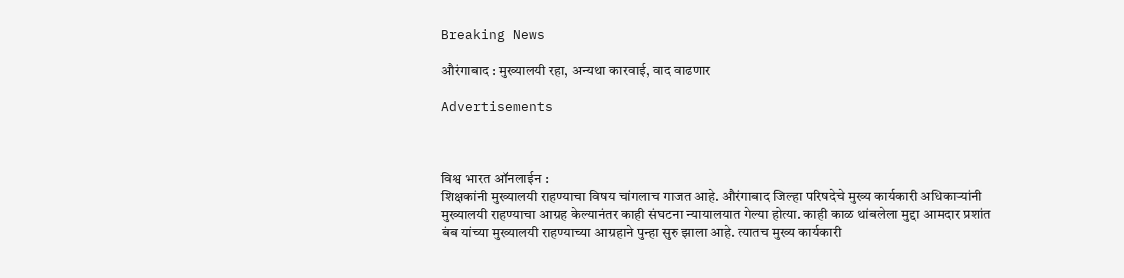Breaking News

औरंगाबाद : मुख्यालयी रहा, अन्यथा कारवाई, वाद वाढणार

Advertisements



विश्व भारत ऑनलाईन :
शिक्षकांनी मुख्यालयी राहण्याचा विषय चांगलाच गाजत आहे. औरंगाबाद जिल्हा परिषदेचे मुख्य कार्यकारी अधिकाऱ्यांनी मुख्यालयी राहण्याचा आग्रह केल्यानंतर काही संघटना न्यायालयात गेल्या होत्या. काही काळ थांबलेला मुद्दा आमदार प्रशांत बंब यांच्या मुख्यालयी राहण्याच्या आग्रहाने पुन्हा सुरु झाला आहे. त्यातच मुख्य कार्यकारी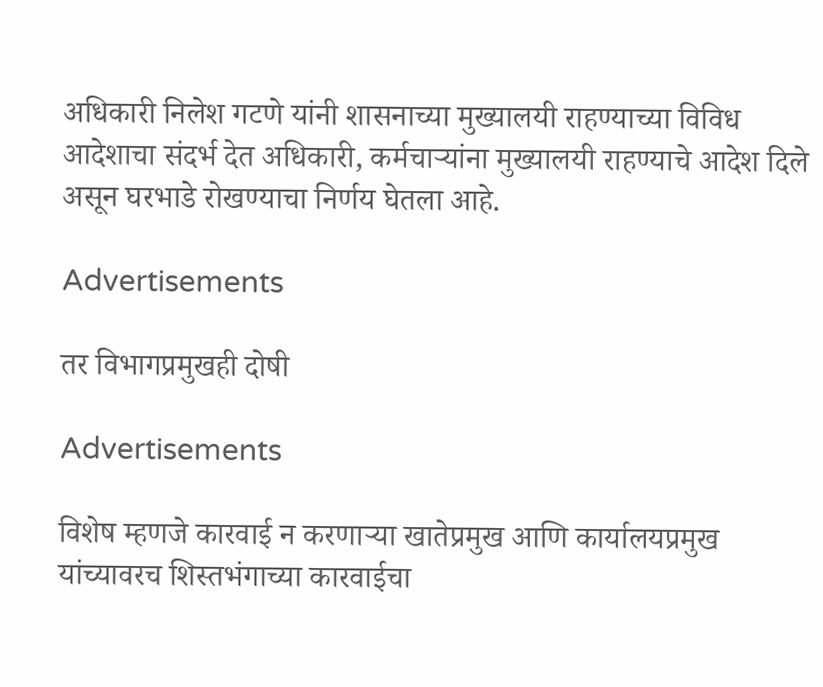अधिकारी निलेश गटणे यांनी शासनाच्या मुख्यालयी राहण्याच्या विविध आदेशाचा संदर्भ देत अधिकारी, कर्मचाऱ्यांना मुख्यालयी राहण्याचे आदेश दिले असून घरभाडे रोखण्याचा निर्णय घेतला आहे.

Advertisements

तर विभागप्रमुखही दोषी

Advertisements

विशेष म्हणजे कारवाई न करणाऱ्या खातेप्रमुख आणि कार्यालयप्रमुख यांच्यावरच शिस्तभंगाच्या कारवाईचा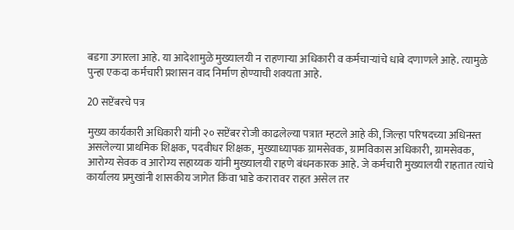बडगा उगारला आहे. या आदेशामुळे मुख्यालयी न राहणाऱ्या अधिकारी व कर्मचाऱ्यांचे धाबे दणाणले आहे. त्यामुळे पुन्हा एकदा कर्मचारी प्रशासन वाद निर्माण होण्याची शक्यता आहे.

20 सप्टेंबरचे पत्र

मुख्य कार्यकारी अधिकारी यांनी २० सप्टेंबर रोजी काढलेल्या पत्रात म्हटले आहे की, जिल्हा परिषदच्या अधिनस्त असलेल्या प्राथमिक शिक्षक, पदवीधर शिक्षक, मुख्याध्यापक ग्रामसेवक, ग्रामविकास अधिकारी, ग्रामसेवक, आरोग्य सेवक व आरोग्य सहाय्यक यांनी मुख्यालयी राहणे बंधनकारक आहे. जे कर्मचारी मुख्यालयी राहतात त्यांचे कार्यालय प्रमुखांनी शासकीय जागेत किंवा भाडे करारावर राहत असेल तर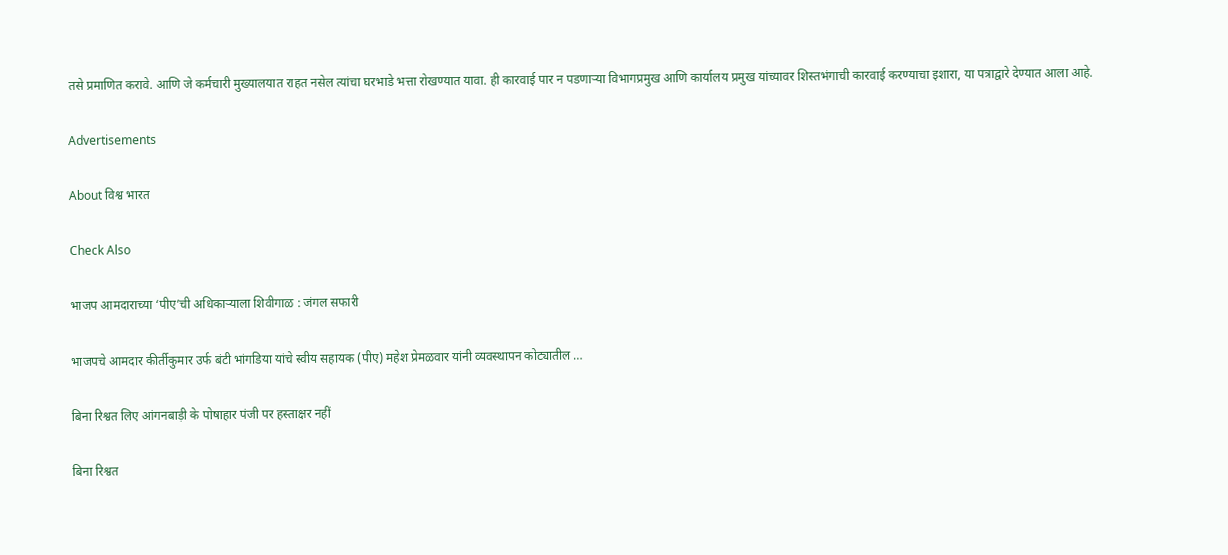तसे प्रमाणित करावे. आणि जे कर्मचारी मुख्यालयात राहत नसेल त्यांचा घरभाडे भत्ता रोखण्यात यावा. ही कारवाई पार न पडणाऱ्या विभागप्रमुख आणि कार्यालय प्रमुख यांच्यावर शिस्तभंगाची कारवाई करण्याचा इशारा, या पत्राद्वारे देण्यात आला आहे.

Advertisements

About विश्व भारत

Check Also

भाजप आमदाराच्या ‘पीए’ची अधिकाऱ्याला शिवीगाळ : जंगल सफारी

भाजपचे आमदार कीर्तीकुमार उर्फ बंटी भांगडिया यांचे स्वीय सहायक (पीए) महेश प्रेमळवार यांनी व्यवस्थापन कोट्यातील …

बिना रिश्वत लिए आंगनबाड़ी के पोषाहार पंजी पर हस्ताक्षर नहीं

बिना रिश्वत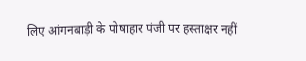लिए आंगनबाड़ी के पोषाहार पंजी पर हस्ताक्षर नहीं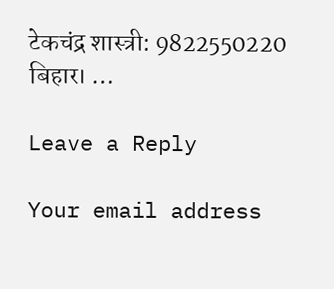टेकचंद्र शास्त्री: 9822550220   बिहार। …

Leave a Reply

Your email address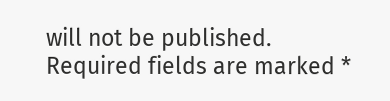will not be published. Required fields are marked *